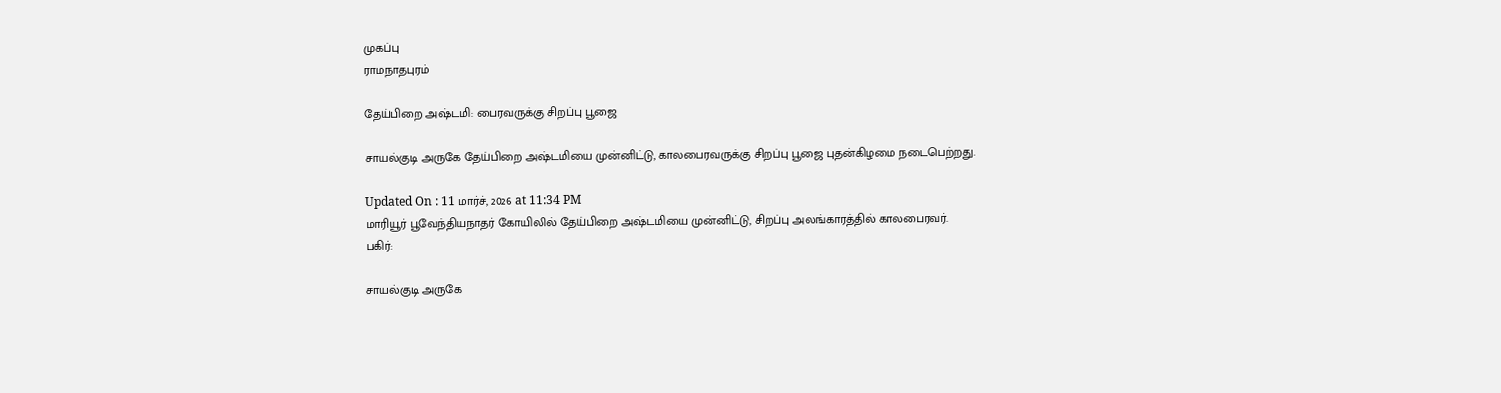முகப்பு
ராமநாதபுரம்

தேய்பிறை அஷ்டமி: பைரவருக்கு சிறப்பு பூஜை

சாயல்குடி அருகே தேய்பிறை அஷ்டமியை முன்னிட்டு, காலபைரவருக்கு சிறப்பு பூஜை புதன்கிழமை நடைபெற்றது.

Updated On : 11 மார்ச், 2026 at 11:34 PM
மாரியூர் பூவேந்தியநாதர் கோயிலில் தேய்பிறை அஷ்டமியை முன்னிட்டு, சிறப்பு அலங்காரத்தில் காலபைரவர்.
பகிர்:

சாயல்குடி அருகே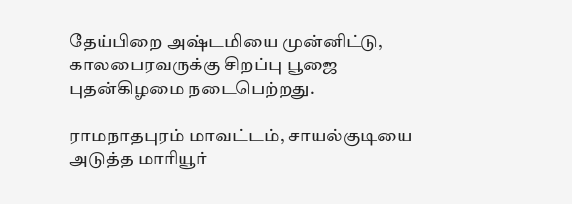தேய்பிறை அஷ்டமியை முன்னிட்டு, காலபைரவருக்கு சிறப்பு பூஜை புதன்கிழமை நடைபெற்றது.

ராமநாதபுரம் மாவட்டம், சாயல்குடியை அடுத்த மாரியூர்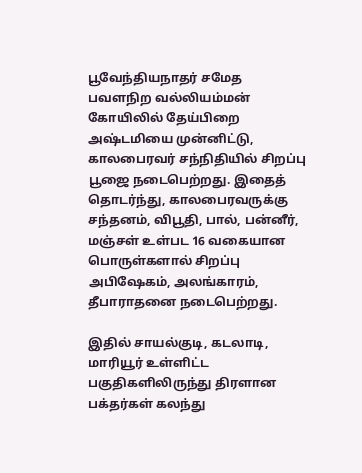பூவேந்தியநாதர் சமேத பவளநிற வல்லியம்மன் கோயிலில் தேய்பிறை அஷ்டமியை முன்னிட்டு, காலபைரவர் சந்நிதியில் சிறப்பு பூஜை நடைபெற்றது. இதைத் தொடர்ந்து, காலபைரவருக்கு சந்தனம், விபூதி, பால், பன்னீர், மஞ்சள் உள்பட 16 வகையான பொருள்களால் சிறப்பு அபிஷேகம், அலங்காரம், தீபாராதனை நடைபெற்றது.

இதில் சாயல்குடி, கடலாடி, மாரியூர் உள்ளிட்ட பகுதிகளிலிருந்து திரளான பக்தர்கள் கலந்து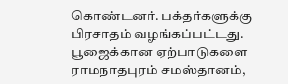கொண்டனர். பக்தர்களுக்கு பிரசாதம் வழங்கப்பட்டது. பூஜைக்கான ஏற்பாடுகளை ராமநாதபுரம் சமஸ்தானம்,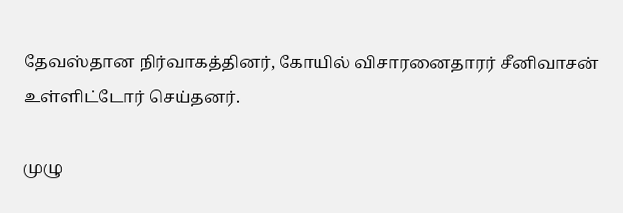தேவஸ்தான நிர்வாகத்தினர், கோயில் விசாரனைதாரர் சீனிவாசன் உள்ளிட்டோர் செய்தனர்.

முழு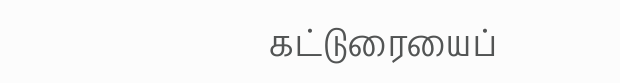கட்டுரையைப்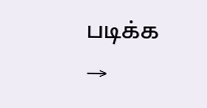படிக்க →